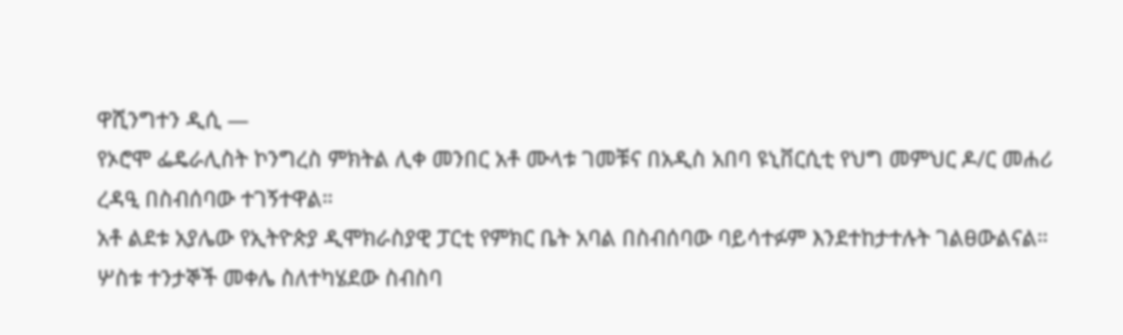ዋሺንግተን ዲሲ —
የኦሮሞ ፌዴራሊስት ኮንግረስ ምክትል ሊቀ መንበር አቶ ሙላቱ ገመቹና በአዲስ አበባ ዩኒቨርሲቲ የህግ መምህር ዶ/ር መሐሪ ረዳዒ በስብሰባው ተገኝተዋል።
አቶ ልደቱ አያሌው የኢትዮጵያ ዲሞክራስያዊ ፓርቲ የምክር ቤት አባል በስብሰባው ባይሳተፉም እንደተከታተሉት ገልፀውልናል። ሦስቱ ተንታኞች መቀሌ ስለተካሄደው ስብስባ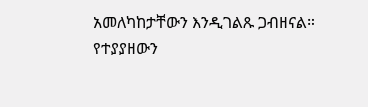አመለካከታቸውን እንዲገልጹ ጋብዘናል።
የተያያዘውን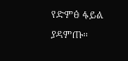የድምፅ ፋይል ያዳምጡ።